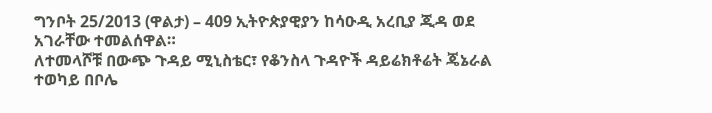ግንቦት 25/2013 (ዋልታ) – 409 ኢትዮጵያዊያን ከሳዑዲ አረቢያ ጂዳ ወደ አገራቸው ተመልሰዋል።
ለተመላሾቹ በውጭ ጉዳይ ሚኒስቴር፣ የቆንስላ ጉዳዮች ዳይሬክቶሬት ጄኔራል ተወካይ በቦሌ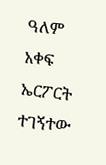ዓለም አቀፍ ኤርፖርት ተገኝተው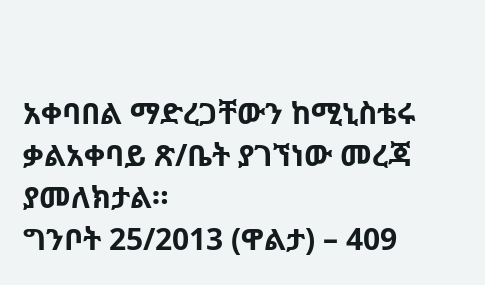አቀባበል ማድረጋቸውን ከሚኒስቴሩ ቃልአቀባይ ጽ/ቤት ያገኘነው መረጃ ያመለክታል።
ግንቦት 25/2013 (ዋልታ) – 409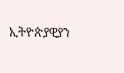ኢትዮጵያዊያን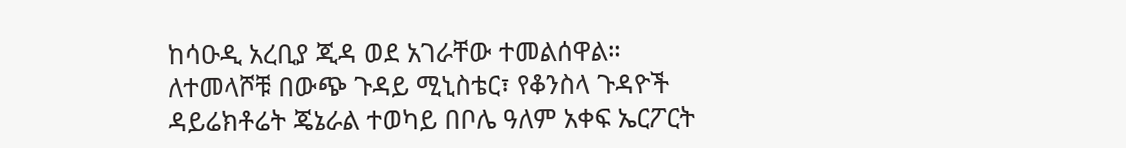ከሳዑዲ አረቢያ ጂዳ ወደ አገራቸው ተመልሰዋል።
ለተመላሾቹ በውጭ ጉዳይ ሚኒስቴር፣ የቆንስላ ጉዳዮች ዳይሬክቶሬት ጄኔራል ተወካይ በቦሌ ዓለም አቀፍ ኤርፖርት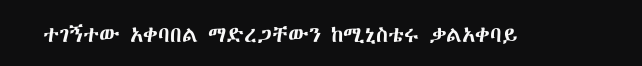ተገኝተው አቀባበል ማድረጋቸውን ከሚኒስቴሩ ቃልአቀባይ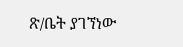ጽ/ቤት ያገኘነው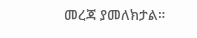መረጃ ያመለክታል።